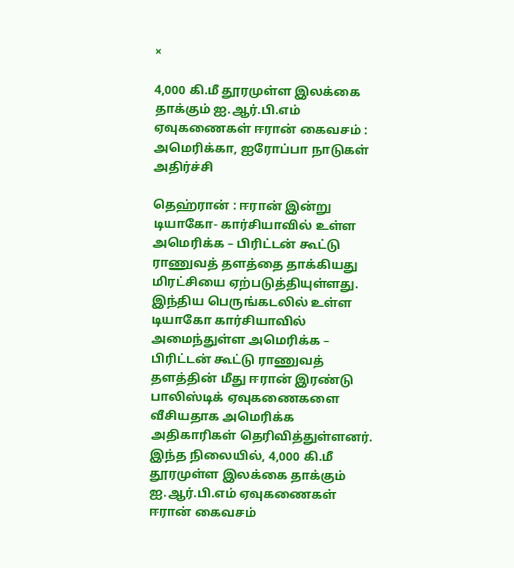×

4,000 கி.மீ தூரமுள்ள இலக்கை தாக்கும் ஐ.ஆர்.பி.எம் ஏவுகணைகள் ஈரான் கைவசம் : அமெரிக்கா, ஐரோப்பா நாடுகள் அதிர்ச்சி

தெஹ்ரான் : ஈரான் இன்று டியாகோ- கார்சியாவில் உள்ள அமெரிக்க – பிரிட்டன் கூட்டு ராணுவத் தளத்தை தாக்கியது மிரட்சியை ஏற்படுத்தியுள்ளது. இந்திய பெருங்கடலில் உள்ள டியாகோ கார்சியாவில் அமைந்துள்ள அமெரிக்க – பிரிட்டன் கூட்டு ராணுவத் தளத்தின் மீது ஈரான் இரண்டு பாலிஸ்டிக் ஏவுகணைகளை வீசியதாக அமெரிக்க அதிகாரிகள் தெரிவித்துள்ளனர். இந்த நிலையில், 4,000 கி.மீ தூரமுள்ள இலக்கை தாக்கும் ஐ.ஆர்.பி.எம் ஏவுகணைகள் ஈரான் கைவசம்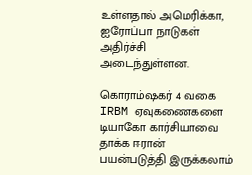உள்ளதால் அமெரிக்கா, ஐரோப்பா நாடுகள் அதிர்ச்சி அடைந்துள்ளன.

கொராம்ஷகர் 4 வகை IRBM ஏவுகணைகளை டியாகோ கார்சியாவை தாக்க ஈரான் பயன்படுத்தி இருக்கலாம்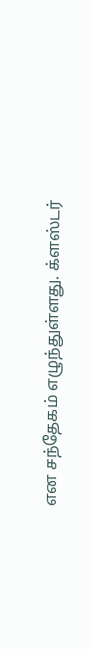என சந்தேகம் எழுந்துள்ளது. க்ளஸ்டர்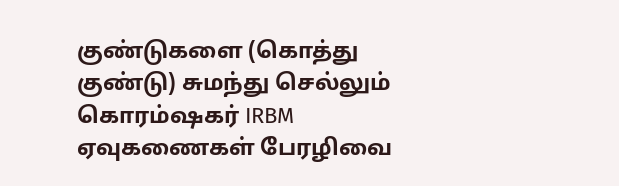குண்டுகளை (கொத்து குண்டு) சுமந்து செல்லும் கொரம்ஷகர் IRBM ஏவுகணைகள் பேரழிவை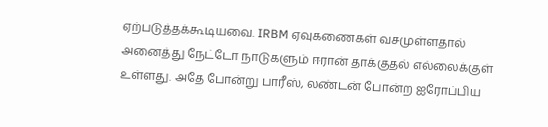ஏற்படுத்தக்கூடியவை. IRBM ஏவுகணைகள் வசமுள்ளதால் அனைத்து நேட்டோ நாடுகளும் ஈரான் தாக்குதல் எல்லைக்குள் உள்ளது. அதே போன்று பாரீஸ், லண்டன் போன்ற ஐரோப்பிய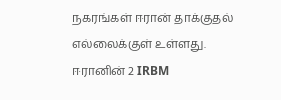நகரங்கள் ஈரான் தாக்குதல் எல்லைக்குள் உள்ளது. ஈரானின் 2 IRBM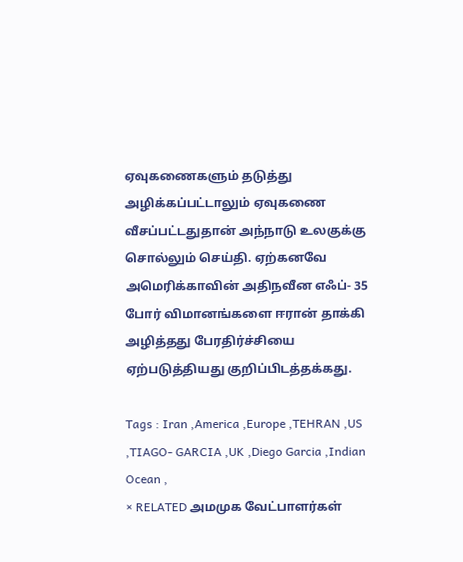ஏவுகணைகளும் தடுத்து அழிக்கப்பட்டாலும் ஏவுகணை வீசப்பட்டதுதான் அந்நாடு உலகுக்கு சொல்லும் செய்தி. ஏற்கனவே அமெரிக்காவின் அதிநவீன எஃப்- 35 போர் விமானங்களை ஈரான் தாக்கி அழித்தது பேரதிர்ச்சியை ஏற்படுத்தியது குறிப்பிடத்தக்கது.

Tags : Iran ,America ,Europe ,TEHRAN ,US ,TIAGO- GARCIA ,UK ,Diego Garcia ,Indian Ocean ,
× RELATED அமமுக வேட்பாளர்கள்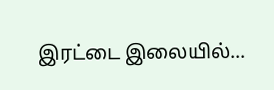இரட்டை இலையில்...